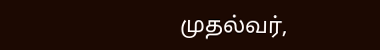முதல்வர்,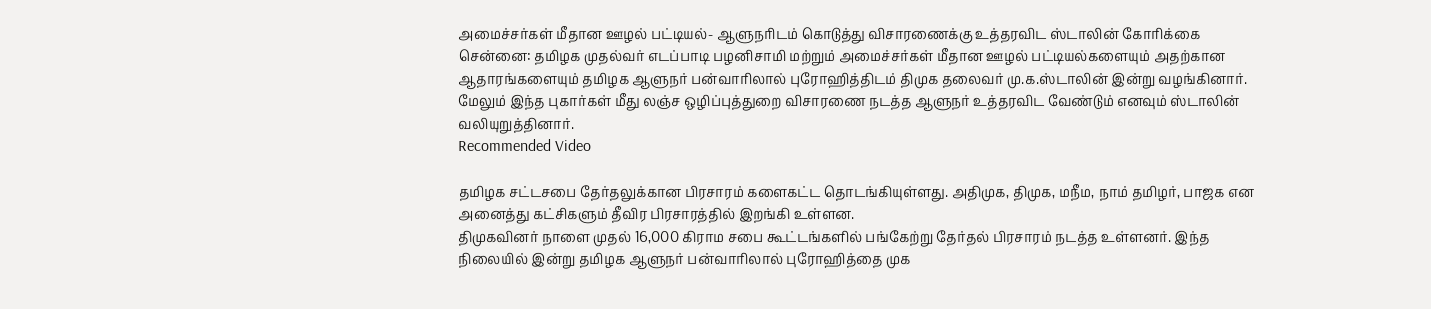அமைச்சர்கள் மீதான ஊழல் பட்டியல்- ஆளுநரிடம் கொடுத்து விசாரணைக்கு உத்தரவிட ஸ்டாலின் கோரிக்கை
சென்னை: தமிழக முதல்வர் எடப்பாடி பழனிசாமி மற்றும் அமைச்சர்கள் மீதான ஊழல் பட்டியல்களையும் அதற்கான ஆதாரங்களையும் தமிழக ஆளுநர் பன்வாரிலால் புரோஹித்திடம் திமுக தலைவர் மு.க.ஸ்டாலின் இன்று வழங்கினார். மேலும் இந்த புகார்கள் மீது லஞ்ச ஒழிப்புத்துறை விசாரணை நடத்த ஆளுநர் உத்தரவிட வேண்டும் எனவும் ஸ்டாலின் வலியுறுத்தினார்.
Recommended Video

தமிழக சட்டசபை தேர்தலுக்கான பிரசாரம் களைகட்ட தொடங்கியுள்ளது. அதிமுக, திமுக, மநீம, நாம் தமிழர், பாஜக என அனைத்து கட்சிகளும் தீவிர பிரசாரத்தில் இறங்கி உள்ளன.
திமுகவினர் நாளை முதல் 16,000 கிராம சபை கூட்டங்களில் பங்கேற்று தேர்தல் பிரசாரம் நடத்த உள்ளனர். இந்த நிலையில் இன்று தமிழக ஆளுநர் பன்வாரிலால் புரோஹித்தை முக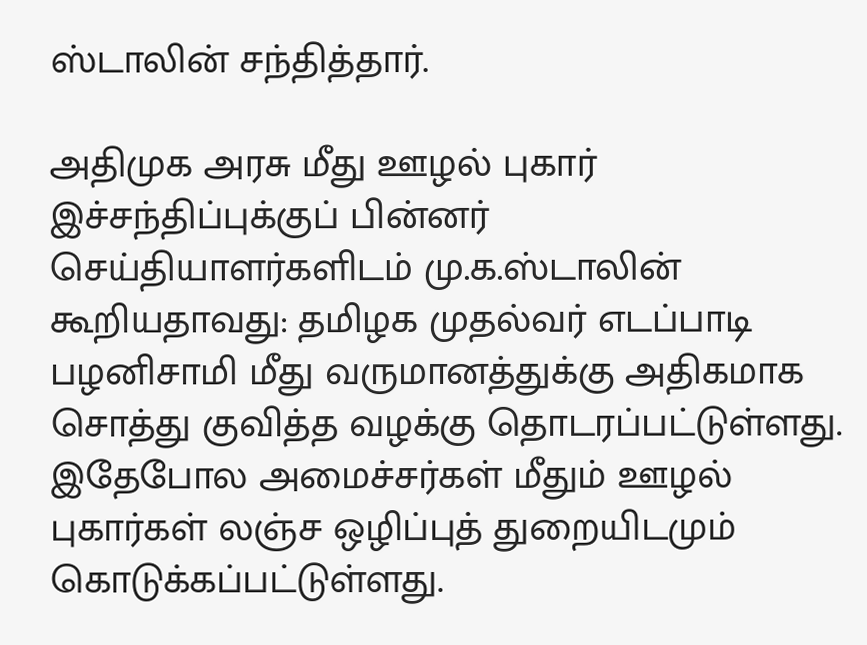ஸ்டாலின் சந்தித்தார்.

அதிமுக அரசு மீது ஊழல் புகார்
இச்சந்திப்புக்குப் பின்னர் செய்தியாளர்களிடம் மு.க.ஸ்டாலின் கூறியதாவது: தமிழக முதல்வர் எடப்பாடி பழனிசாமி மீது வருமானத்துக்கு அதிகமாக சொத்து குவித்த வழக்கு தொடரப்பட்டுள்ளது. இதேபோல அமைச்சர்கள் மீதும் ஊழல் புகார்கள் லஞ்ச ஒழிப்புத் துறையிடமும் கொடுக்கப்பட்டுள்ளது.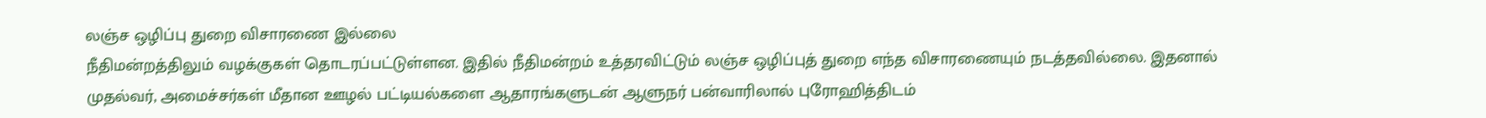லஞ்ச ஒழிப்பு துறை விசாரணை இல்லை
நீதிமன்றத்திலும் வழக்குகள் தொடரப்பட்டுள்ளன. இதில் நீதிமன்றம் உத்தரவிட்டும் லஞ்ச ஒழிப்புத் துறை எந்த விசாரணையும் நடத்தவில்லை. இதனால் முதல்வர், அமைச்சர்கள் மீதான ஊழல் பட்டியல்களை ஆதாரங்களுடன் ஆளுநர் பன்வாரிலால் புரோஹித்திடம்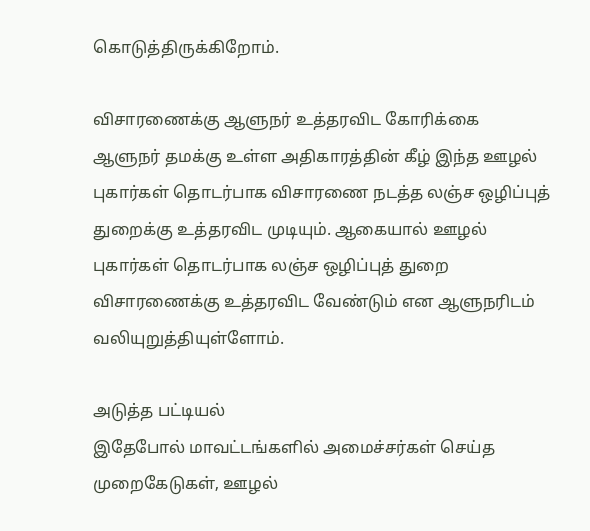கொடுத்திருக்கிறோம்.

விசாரணைக்கு ஆளுநர் உத்தரவிட கோரிக்கை
ஆளுநர் தமக்கு உள்ள அதிகாரத்தின் கீழ் இந்த ஊழல் புகார்கள் தொடர்பாக விசாரணை நடத்த லஞ்ச ஒழிப்புத் துறைக்கு உத்தரவிட முடியும். ஆகையால் ஊழல் புகார்கள் தொடர்பாக லஞ்ச ஒழிப்புத் துறை விசாரணைக்கு உத்தரவிட வேண்டும் என ஆளுநரிடம் வலியுறுத்தியுள்ளோம்.

அடுத்த பட்டியல்
இதேபோல் மாவட்டங்களில் அமைச்சர்கள் செய்த முறைகேடுகள், ஊழல்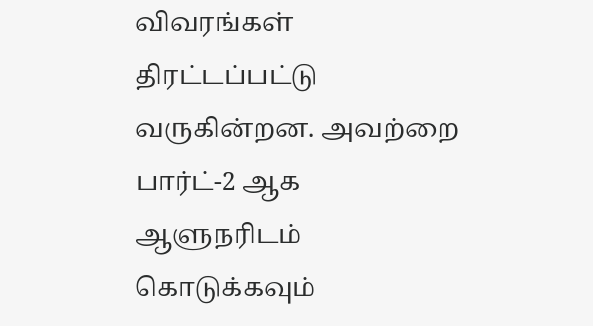விவரங்கள் திரட்டப்பட்டு வருகின்றன. அவற்றை பார்ட்-2 ஆக ஆளுநரிடம் கொடுக்கவும்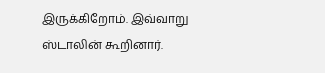இருக்கிறோம். இவ்வாறு ஸ்டாலின் கூறினார்.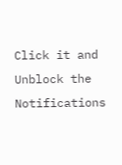Click it and Unblock the Notifications